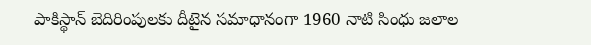పాకిస్థాన్ బెదిరింపులకు దీటైన సమాధానంగా 1960 నాటి సింధు జలాల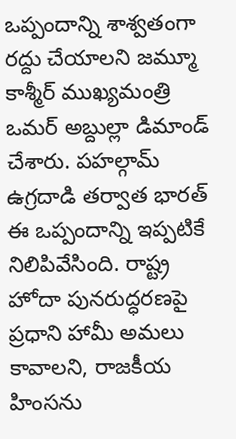ఒప్పందాన్ని శాశ్వతంగా రద్దు చేయాలని జమ్మూ కాశ్మీర్ ముఖ్యమంత్రి ఒమర్ అబ్దుల్లా డిమాండ్ చేశారు. పహల్గామ్ ఉగ్రదాడి తర్వాత భారత్ ఈ ఒప్పందాన్ని ఇప్పటికే నిలిపివేసింది. రాష్ట్ర హోదా పునరుద్ధరణపై ప్రధాని హామీ అమలు కావాలని, రాజకీయ హింసను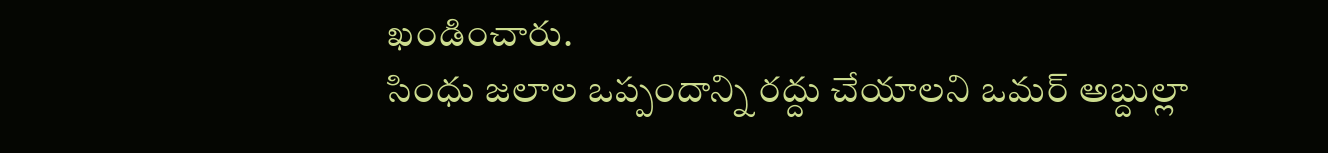ఖండించారు.
సింధు జలాల ఒప్పందాన్ని రద్దు చేయాలని ఒమర్ అబ్దుల్లా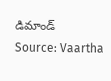డిమాండ్
Source: Vaartha